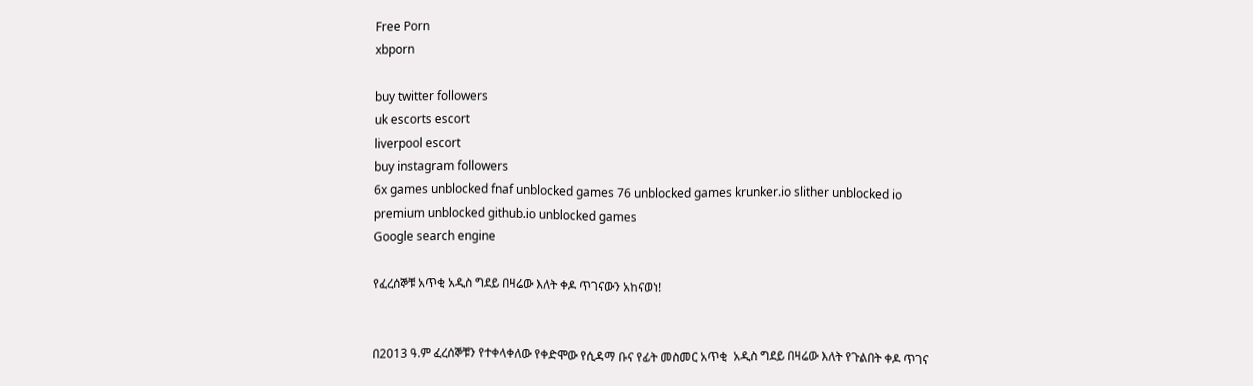Free Porn
xbporn

buy twitter followers
uk escorts escort
liverpool escort
buy instagram followers
6x games unblocked fnaf unblocked games 76 unblocked games krunker.io slither unblocked io premium unblocked github.io unblocked games
Google search engine

የፈረሰኞቹ አጥቂ አዲስ ግደይ በዛሬው እለት ቀዶ ጥገናውን አከናወነ!


በ2013 ዓ.ም ፈረሰኞቹን የተቀላቀለው የቀድሞው የሲዳማ ቡና የፊት መስመር አጥቂ  አዲስ ግደይ በዛሬው እለት የጉልበት ቀዶ ጥገና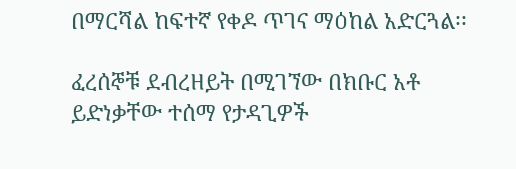በማርሻል ከፍተኛ የቀዶ ጥገና ማዕከል አድርጓል፡፡

ፈረሰኞቹ ደብረዘይት በሚገኘው በክቡር አቶ ይድነቃቸው ተሰማ የታዳጊዎች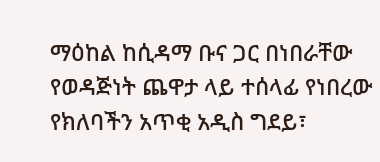ማዕከል ከሲዳማ ቡና ጋር በነበራቸው የወዳጅነት ጨዋታ ላይ ተሰላፊ የነበረው የክለባችን አጥቂ አዲስ ግደይ፣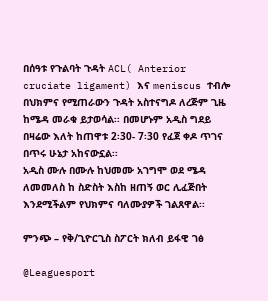በሰዓቱ የጉልባት ጉዳት ACL( Anterior cruciate ligament) እና meniscus ተብሎ በህክምና የሚጠራውን ጉዳት አስተናግዶ ለረጅም ጊዜ ከሜዳ መራቁ ይታወሳል፡፡ በመሆኑም አዲስ ግደይ በዛሬው እለት ከጠዋቱ 2፡30- 7፡30 የፈጀ ቀዶ ጥገና በጥሩ ሁኔታ አከናውኗል፡፡
አዲስ ሙሉ በሙሉ ከህመሙ አገግሞ ወደ ሜዳ  ለመመለስ ከ ስድስት እስከ ዘጠኝ ወር ሊፈጅበት እንደሚችልም የህክምና ባለሙያዎች ገልጸዋል፡፡

ምንጭ – የቅ/ጊዮርጊስ ስፖርት ክለብ ይፋዊ ገፅ

@Leaguesport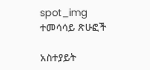spot_img
ተመሳሳይ ጽሁፎች

አስተያይት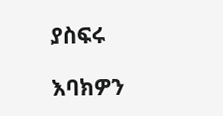ያስፍሩ

እባክዎን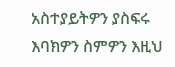አስተያይትዎን ያስፍሩ
እባክዎን ስምዎን እዚህ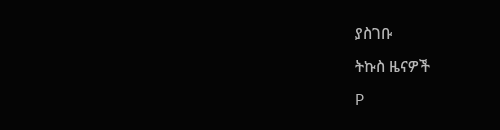ያስገቡ

ትኩስ ዜናዎች

P